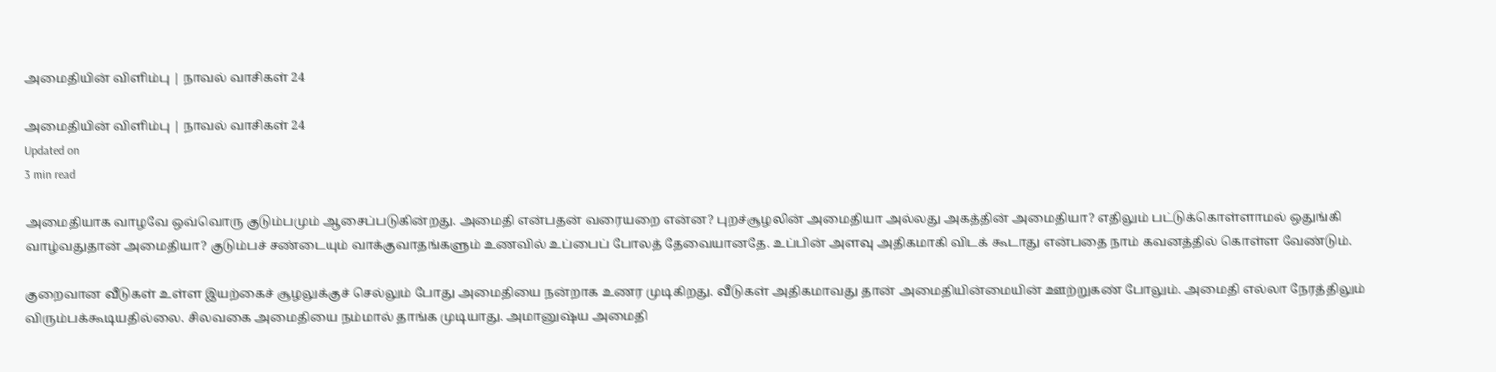அமைதியின் விளிம்பு | நாவல் வாசிகள் 24

அமைதியின் விளிம்பு | நாவல் வாசிகள் 24
Updated on
3 min read

அமைதியாக வாழவே ஒவ்வொரு குடும்பமும் ஆசைப்படுகின்றது. அமைதி என்பதன் வரையறை என்ன? புறச்சூழலின் அமைதியா அல்லது அகத்தின் அமைதியா? எதிலும் பட்டுக்கொள்ளாமல் ஒதுங்கி வாழ்வதுதான் அமைதியா? குடும்பச் சண்டையும் வாக்குவாதங்களும் உணவில் உப்பைப் போலத் தேவையானதே. உப்பின் அளவு அதிகமாகி விடக் கூடாது என்பதை நாம் கவனத்தில் கொள்ள வேண்டும்.

குறைவான வீடுகள் உள்ள இயற்கைச் சூழலுக்குச் செல்லும் போது அமைதியை நன்றாக உணர முடிகிறது. வீடுகள் அதிகமாவது தான் அமைதியின்மையின் ஊற்றுகண் போலும். அமைதி எல்லா நேரத்திலும் விரும்பக்கூடியதில்லை. சிலவகை அமைதியை நம்மால் தாங்க முடியாது. அமானுஷ்ய அமைதி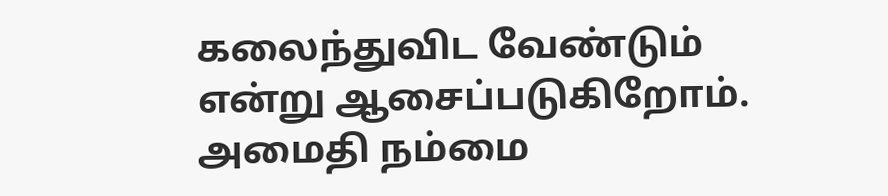கலைந்துவிட வேண்டும் என்று ஆசைப்படுகிறோம். அமைதி நம்மை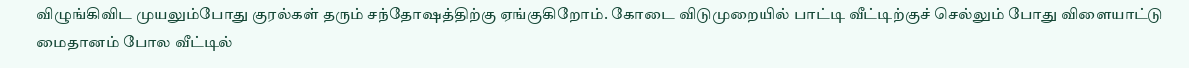விழுங்கிவிட முயலும்போது குரல்கள் தரும் சந்தோஷத்திற்கு ஏங்குகிறோம். கோடை விடுமுறையில் பாட்டி வீட்டிற்குச் செல்லும் போது விளையாட்டு மைதானம் போல வீட்டில்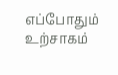எப்போதும் உற்சாகம்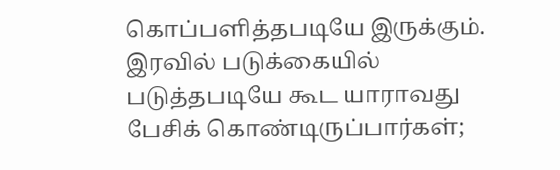கொப்பளித்தபடியே இருக்கும். இரவில் படுக்கையில் படுத்தபடியே கூட யாராவது பேசிக் கொண்டிருப்பார்கள்;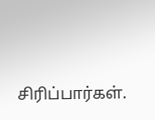சிரிப்பார்கள்.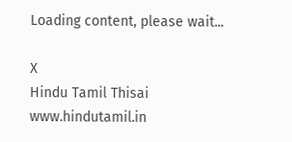Loading content, please wait...

X
Hindu Tamil Thisai
www.hindutamil.in